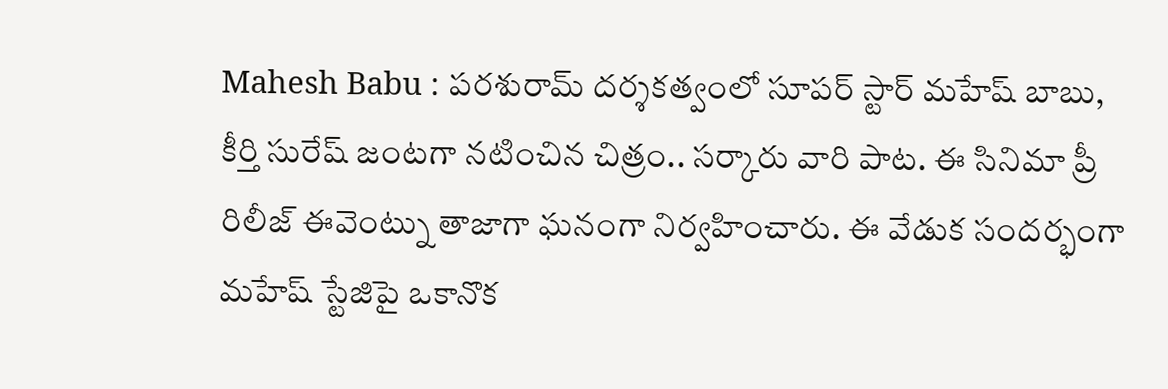Mahesh Babu : పరశురామ్ దర్శకత్వంలో సూపర్ స్టార్ మహేష్ బాబు, కీర్తి సురేష్ జంటగా నటించిన చిత్రం.. సర్కారు వారి పాట. ఈ సినిమా ప్రీ రిలీజ్ ఈవెంట్ను తాజాగా ఘనంగా నిర్వహించారు. ఈ వేడుక సందర్భంగా మహేష్ స్టేజిపై ఒకానొక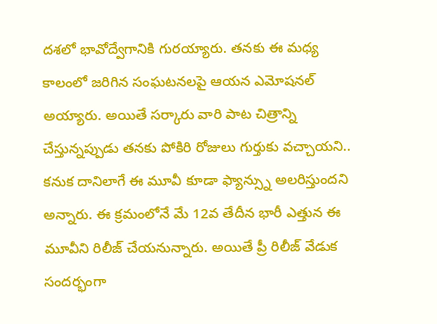దశలో భావోద్వేగానికి గురయ్యారు. తనకు ఈ మధ్య కాలంలో జరిగిన సంఘటనలపై ఆయన ఎమోషనల్ అయ్యారు. అయితే సర్కారు వారి పాట చిత్రాన్ని చేస్తున్నప్పుడు తనకు పోకిరి రోజులు గుర్తుకు వచ్చాయని.. కనుక దానిలాగే ఈ మూవీ కూడా ఫ్యాన్స్ను అలరిస్తుందని అన్నారు. ఈ క్రమంలోనే మే 12వ తేదీన భారీ ఎత్తున ఈ మూవీని రిలీజ్ చేయనున్నారు. అయితే ప్రీ రిలీజ్ వేడుక సందర్భంగా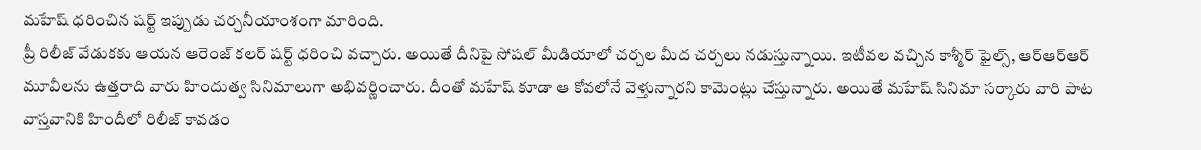మహేష్ ధరించిన షర్ట్ ఇప్పుడు చర్చనీయాంశంగా మారింది.
ప్రీ రిలీజ్ వేడుకకు ఆయన ఆరెంజ్ కలర్ షర్ట్ ధరించి వచ్చారు. అయితే దీనిపై సోషల్ మీడియాలో చర్చల మీద చర్చలు నడుస్తున్నాయి. ఇటీవల వచ్చిన కాశ్మీర్ ఫైల్స్, ఆర్ఆర్ఆర్ మూవీలను ఉత్తరాది వారు హిందుత్వ సినిమాలుగా అభివర్ణించారు. దీంతో మహేష్ కూడా ఆ కోవలోనే వెళ్తున్నారని కామెంట్లు చేస్తున్నారు. అయితే మహేష్ సినిమా సర్కారు వారి పాట వాస్తవానికి హిందీలో రిలీజ్ కావడం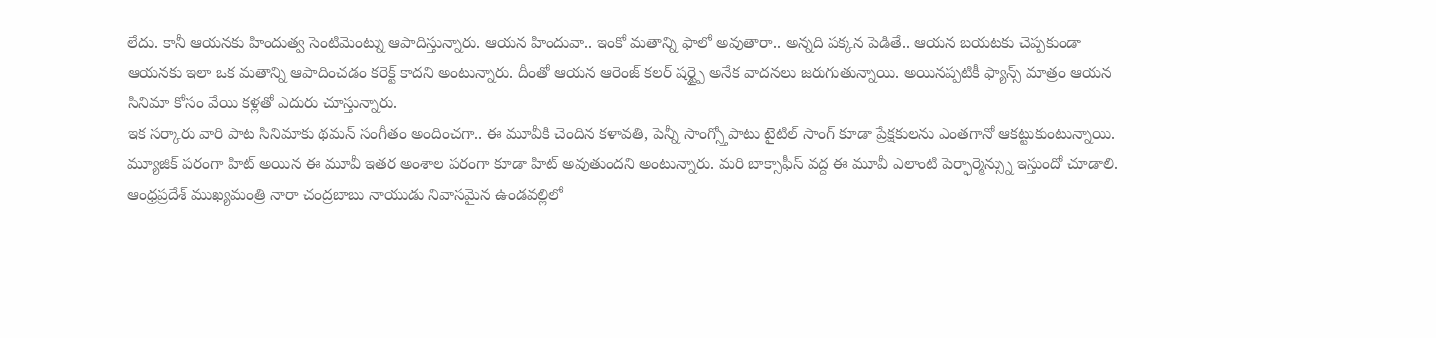లేదు. కానీ ఆయనకు హిందుత్వ సెంటిమెంట్ను ఆపాదిస్తున్నారు. ఆయన హిందువా.. ఇంకో మతాన్ని ఫాలో అవుతారా.. అన్నది పక్కన పెడితే.. ఆయన బయటకు చెప్పకుండా ఆయనకు ఇలా ఒక మతాన్ని ఆపాదించడం కరెక్ట్ కాదని అంటున్నారు. దీంతో ఆయన ఆరెంజ్ కలర్ షర్ట్పై అనేక వాదనలు జరుగుతున్నాయి. అయినప్పటికీ ఫ్యాన్స్ మాత్రం ఆయన సినిమా కోసం వేయి కళ్లతో ఎదురు చూస్తున్నారు.
ఇక సర్కారు వారి పాట సినిమాకు థమన్ సంగీతం అందించగా.. ఈ మూవీకి చెందిన కళావతి, పెన్నీ సాంగ్స్తోపాటు టైటిల్ సాంగ్ కూడా ప్రేక్షకులను ఎంతగానో ఆకట్టుకుంటున్నాయి. మ్యూజిక్ పరంగా హిట్ అయిన ఈ మూవీ ఇతర అంశాల పరంగా కూడా హిట్ అవుతుందని అంటున్నారు. మరి బాక్సాఫీస్ వద్ద ఈ మూవీ ఎలాంటి పెర్ఫార్మెన్స్ను ఇస్తుందో చూడాలి.
ఆంధ్రప్రదేశ్ ముఖ్యమంత్రి నారా చంద్రబాబు నాయుడు నివాసమైన ఉండవల్లిలో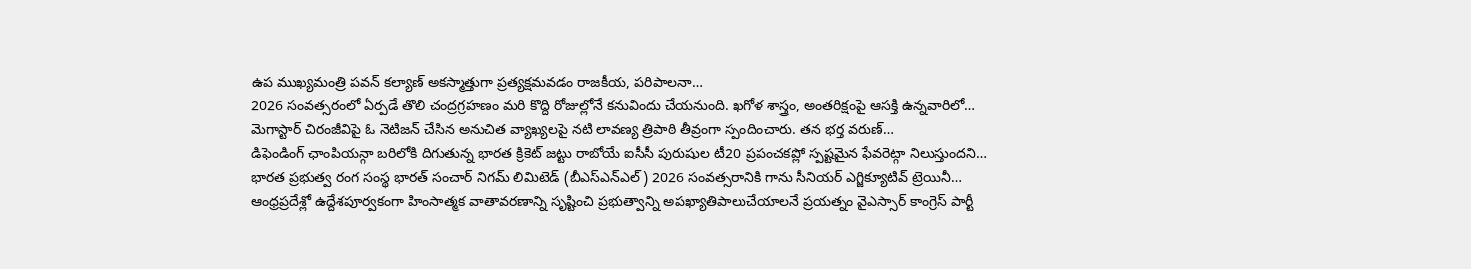ఉప ముఖ్యమంత్రి పవన్ కల్యాణ్ అకస్మాత్తుగా ప్రత్యక్షమవడం రాజకీయ, పరిపాలనా…
2026 సంవత్సరంలో ఏర్పడే తొలి చంద్రగ్రహణం మరి కొద్ది రోజుల్లోనే కనువిందు చేయనుంది. ఖగోళ శాస్త్రం, అంతరిక్షంపై ఆసక్తి ఉన్నవారిలో…
మెగాస్టార్ చిరంజీవిపై ఓ నెటిజన్ చేసిన అనుచిత వ్యాఖ్యలపై నటి లావణ్య త్రిపాఠి తీవ్రంగా స్పందించారు. తన భర్త వరుణ్…
డిఫెండింగ్ ఛాంపియన్గా బరిలోకి దిగుతున్న భారత క్రికెట్ జట్టు రాబోయే ఐసీసీ పురుషుల టీ20 ప్రపంచకప్లో స్పష్టమైన ఫేవరెట్గా నిలుస్తుందని…
భారత ప్రభుత్వ రంగ సంస్థ భారత్ సంచార్ నిగమ్ లిమిటెడ్ (బీఎస్ఎన్ఎల్) 2026 సంవత్సరానికి గాను సీనియర్ ఎగ్జిక్యూటివ్ ట్రెయినీ…
ఆంధ్రప్రదేశ్లో ఉద్దేశపూర్వకంగా హింసాత్మక వాతావరణాన్ని సృష్టించి ప్రభుత్వాన్ని అపఖ్యాతిపాలుచేయాలనే ప్రయత్నం వైఎస్సార్ కాంగ్రెస్ పార్టీ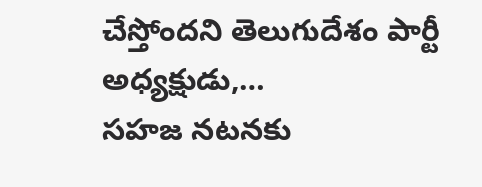చేస్తోందని తెలుగుదేశం పార్టీ అధ్యక్షుడు,…
సహజ నటనకు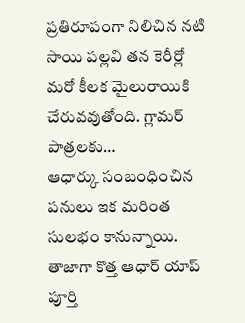ప్రతిరూపంగా నిలిచిన నటి సాయి పల్లవి తన కెరీర్లో మరో కీలక మైలురాయికి చేరువవుతోంది. గ్లామర్ పాత్రలకు…
ఆధార్కు సంబంధించిన పనులు ఇక మరింత సులభం కానున్నాయి. తాజాగా కొత్త ఆధార్ యాప్ పూర్తి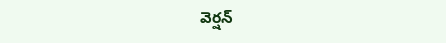వెర్షన్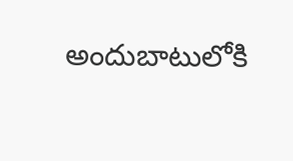అందుబాటులోకి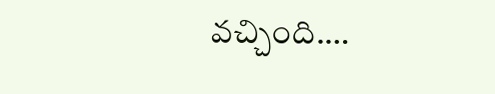వచ్చింది.…